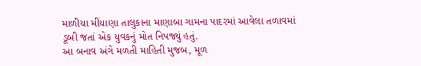માળીયા મીંયાણા તાલુકાના માણાબા ગામના પાદરમાં આવેલા તળાવમાં ડૂબી જતાં એક યુવકનું મોત નિપજ્યું હતું.
આ બનાવ અંગે મળતી માહિતી મુજબ, મૂળ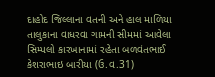દાહોદ જિલ્લાના વતની અને હાલ માળિયા તાલુકાના વાધરવા ગામની સીમમાં આવેલા સિમ્પલો કારખાનામાં રહેતા બળવંતભાઈ કેશરાભાઇ બારીયા (ઉ.વ.31)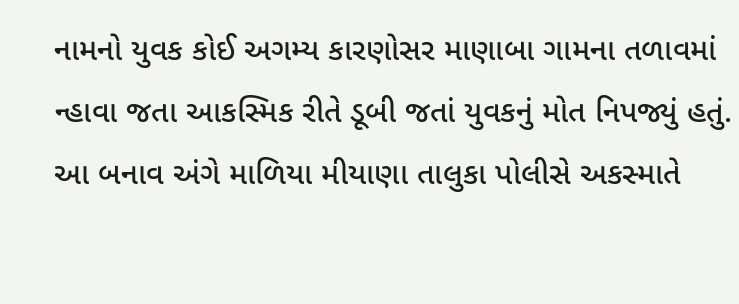નામનો યુવક કોઈ અગમ્ય કારણોસર માણાબા ગામના તળાવમાં ન્હાવા જતા આકસ્મિક રીતે ડૂબી જતાં યુવકનું મોત નિપજ્યું હતું.
આ બનાવ અંગે માળિયા મીયાણા તાલુકા પોલીસે અકસ્માતે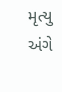મૃત્યુ અંગે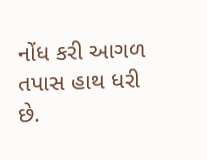નોંધ કરી આગળ તપાસ હાથ ધરી છે.